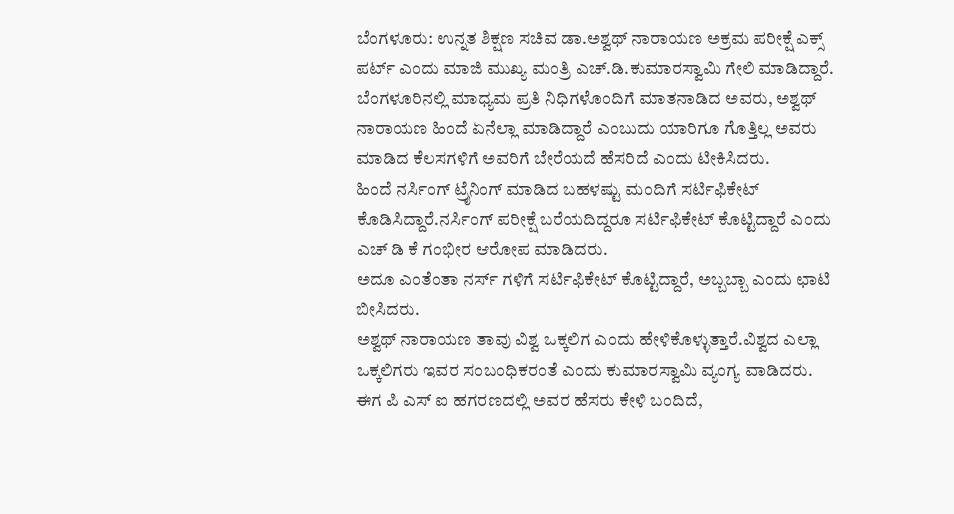ಬೆಂಗಳೂರು: ಉನ್ನತ ಶಿಕ್ಷಣ ಸಚಿವ ಡಾ.ಅಶ್ವಥ್ ನಾರಾಯಣ ಅಕ್ರಮ ಪರೀಕ್ಷೆ ಎಕ್ಸ್ ಪರ್ಟ್ ಎಂದು ಮಾಜಿ ಮುಖ್ಯ ಮಂತ್ರಿ ಎಚ್.ಡಿ.ಕುಮಾರಸ್ವಾಮಿ ಗೇಲಿ ಮಾಡಿದ್ದಾರೆ.
ಬೆಂಗಳೂರಿನಲ್ಲಿ ಮಾಧ್ಯಮ ಪ್ರತಿ ನಿಧಿಗಳೊಂದಿಗೆ ಮಾತನಾಡಿದ ಅವರು, ಅಶ್ವಥ್ ನಾರಾಯಣ ಹಿಂದೆ ಏನೆಲ್ಲಾ ಮಾಡಿದ್ದಾರೆ ಎಂಬುದು ಯಾರಿಗೂ ಗೊತ್ತಿಲ್ಲ ಅವರು ಮಾಡಿದ ಕೆಲಸಗಳಿಗೆ ಅವರಿಗೆ ಬೇರೆಯದೆ ಹೆಸರಿದೆ ಎಂದು ಟೀಕಿಸಿದರು.
ಹಿಂದೆ ನರ್ಸಿಂಗ್ ಟ್ರೈನಿಂಗ್ ಮಾಡಿದ ಬಹಳಷ್ಟು ಮಂದಿಗೆ ಸರ್ಟಿಫಿಕೇಟ್ ಕೊಡಿಸಿದ್ದಾರೆ.ನರ್ಸಿಂಗ್ ಪರೀಕ್ಷೆ ಬರೆಯದಿದ್ದರೂ ಸರ್ಟಿಫಿಕೇಟ್ ಕೊಟ್ಟಿದ್ದಾರೆ ಎಂದು ಎಚ್ ಡಿ ಕೆ ಗಂಭೀರ ಆರೋಪ ಮಾಡಿದರು.
ಅದೂ ಎಂತೆಂತಾ ನರ್ಸ್ ಗಳಿಗೆ ಸರ್ಟಿಫಿಕೇಟ್ ಕೊಟ್ಟಿದ್ದಾರೆ, ಅಬ್ಬಬ್ಬಾ ಎಂದು ಛಾಟಿ ಬೀಸಿದರು.
ಅಶ್ವಥ್ ನಾರಾಯಣ ತಾವು ವಿಶ್ವ ಒಕ್ಕಲಿಗ ಎಂದು ಹೇಳಿಕೊಳ್ಳುತ್ತಾರೆ.ವಿಶ್ವದ ಎಲ್ಲಾ ಒಕ್ಕಲಿಗರು ಇವರ ಸಂಬಂಧಿಕರಂತೆ ಎಂದು ಕುಮಾರಸ್ವಾಮಿ ವ್ಯಂಗ್ಯ ವಾಡಿದರು.
ಈಗ ಪಿ ಎಸ್ ಐ ಹಗರಣದಲ್ಲಿ ಅವರ ಹೆಸರು ಕೇಳಿ ಬಂದಿದೆ,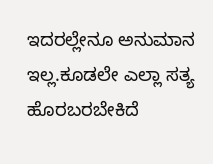ಇದರಲ್ಲೇನೂ ಅನುಮಾನ ಇಲ್ಲ.ಕೂಡಲೇ ಎಲ್ಲಾ ಸತ್ಯ ಹೊರಬರಬೇಕಿದೆ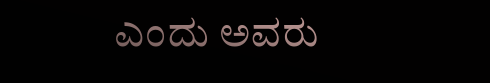ಎಂದು ಅವರು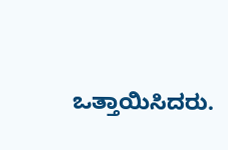ಒತ್ತಾಯಿಸಿದರು.